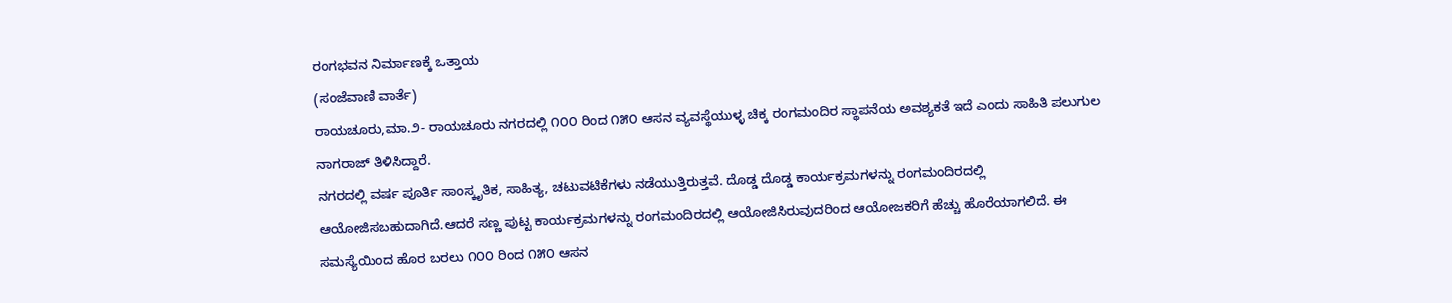ರಂಗಭವನ ನಿರ್ಮಾಣಕ್ಕೆ ಒತ್ತಾಯ
(ಸಂಜೆವಾಣಿ ವಾರ್ತೆ)
ರಾಯಚೂರು,ಮಾ.೨- ರಾಯಚೂರು ನಗರದಲ್ಲಿ ೧೦೦ ರಿಂದ ೧೫೦ ಆಸನ ವ್ಯವಸ್ಥೆಯುಳ್ಳ ಚಿಕ್ಕ ರಂಗಮಂದಿರ ಸ್ಥಾಪನೆಯ ಅವಶ್ಯಕತೆ ಇದೆ ಎಂದು ಸಾಹಿತಿ ಪಲುಗುಲ ನಾಗರಾಜ್ ತಿಳಿಸಿದ್ದಾರೆ.
ನಗರದಲ್ಲಿ ವರ್ಷ ಪೂರ್ತಿ ಸಾಂಸ್ಕೃತಿಕ, ಸಾಹಿತ್ಯ, ಚಟುವಟಿಕೆಗಳು ನಡೆಯುತ್ತಿರುತ್ತವೆ. ದೊಡ್ಡ ದೊಡ್ಡ ಕಾರ್ಯಕ್ರಮಗಳನ್ನು ರಂಗಮಂದಿರದಲ್ಲಿ ಆಯೋಜಿಸಬಹುದಾಗಿದೆ.ಆದರೆ ಸಣ್ಣ ಪುಟ್ಟ ಕಾರ್ಯಕ್ರಮಗಳನ್ನು ರಂಗಮಂದಿರದಲ್ಲಿ ಆಯೋಜಿಸಿರುವುದರಿಂದ ಆಯೋಜಕರಿಗೆ ಹೆಚ್ಚು ಹೊರೆಯಾಗಲಿದೆ. ಈ ಸಮಸ್ಯೆಯಿಂದ ಹೊರ ಬರಲು ೧೦೦ ರಿಂದ ೧೫೦ ಆಸನ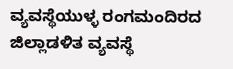ವ್ಯವಸ್ಥೆಯುಳ್ಳ ರಂಗಮಂದಿರದ ಜಿಲ್ಲಾಡಳಿತ ವ್ಯವಸ್ಥೆ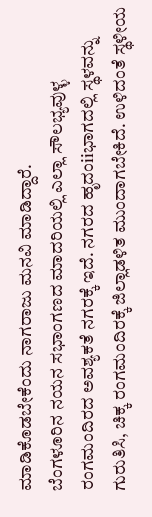ಮಾಡಿಕೊಡಬೇಕೆಂದು ನಾಗರಾಜು ಮನವಿ ಮಾಡಿದ್ದಾರೆ.
ಬೆಂಗಳೂರಿನ ನಯನ ಸಭಾಂಗಣದ ಮಾದರಿಯಲ್ಲಿ ಎಲ್ಲಾ ಸೌಲಭ್ಯವುಳ್ಳ ರಂಗಮಂದಿರದ ಅವಶ್ಯಕತೆ ನಗರಕ್ಕೆ ಇದೆ. ನಗರದ ಹೃದಂiiಭಾಗದಲ್ಲಿ ಸ್ಥಳವನ್ನು ಗುರುತಿಸಿ, ಚಿಕ್ಕ ರಂಗಮಂದಿರಕ್ಕೆ ಜಿಲ್ಲಾಡಳಿತ ಮುಂದಾಗಬೇಕಿದೆ. ಉಳಿದಂತೆ ಸ್ಥಳೀಯ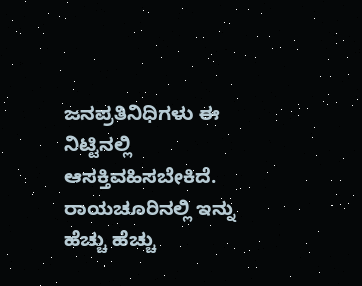ಜನಪ್ರತಿನಿಧಿಗಳು ಈ ನಿಟ್ಟಿನಲ್ಲಿ ಆಸಕ್ತಿವಹಿಸಬೇಕಿದೆ.
ರಾಯಚೂರಿನಲ್ಲಿ ಇನ್ನು ಹೆಚ್ಚು ಹೆಚ್ಚು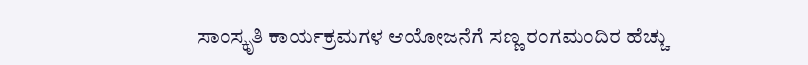ಸಾಂಸ್ಕೃತಿ ಕಾರ್ಯಕ್ರಮಗಳ ಆಯೋಜನೆಗೆ ಸಣ್ಣ ರಂಗಮಂದಿರ ಹೆಚ್ಚು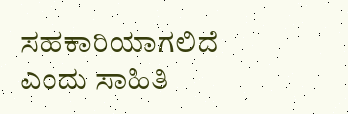ಸಹಕಾರಿಯಾಗಲಿದೆ ಎಂದು ಸಾಹಿತಿ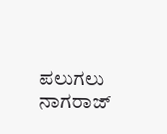ಪಲುಗಲು ನಾಗರಾಜ್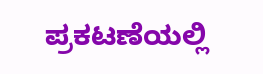ಪ್ರಕಟಣೆಯಲ್ಲಿ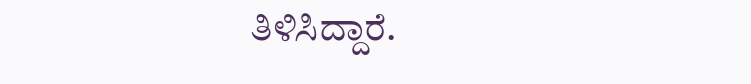ತಿಳಿಸಿದ್ದಾರೆ.